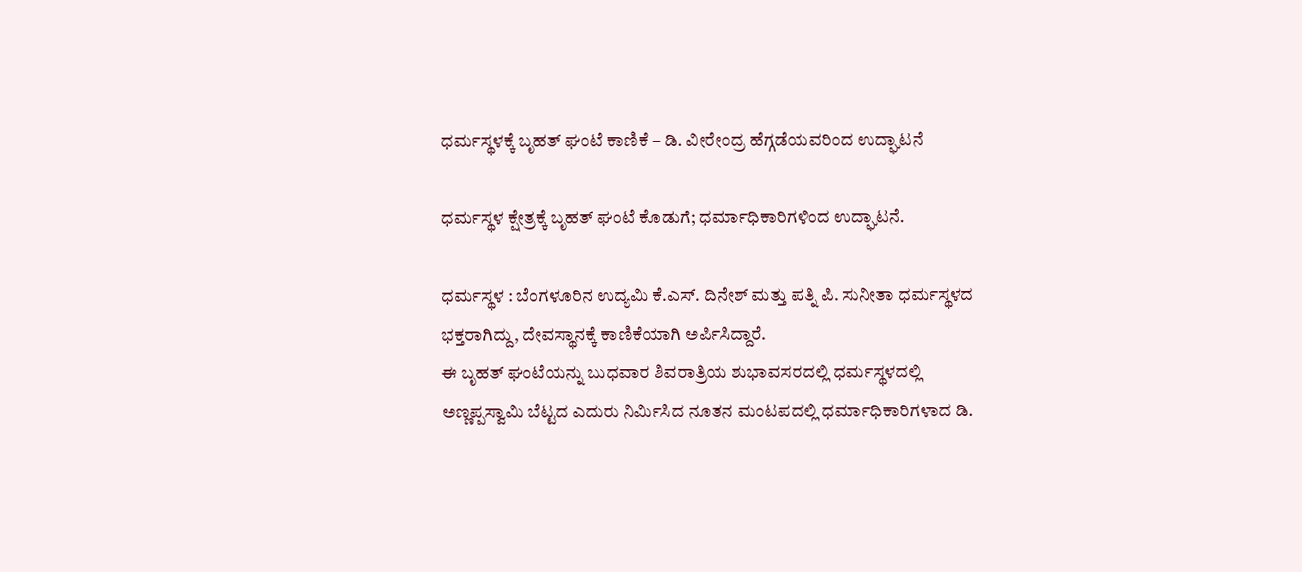ಧರ್ಮಸ್ಥಳಕ್ಕೆ ಬೃಹತ್ ಘಂಟೆ ಕಾಣಿಕೆ – ಡಿ. ವೀರೇಂದ್ರ ಹೆಗ್ಗಡೆಯವರಿಂದ ಉದ್ಘಾಟನೆ

ಧರ್ಮಸ್ಥಳ ಕ್ಷೇತ್ರಕ್ಕೆ ಬೃಹತ್ ಘಂಟೆ ಕೊಡುಗೆ; ಧರ್ಮಾಧಿಕಾರಿಗಳಿಂದ ಉದ್ಘಾಟನೆ.

ಧರ್ಮಸ್ಥಳ : ಬೆಂಗಳೂರಿನ ಉದ್ಯಮಿ ಕೆ.ಎಸ್. ದಿನೇಶ್ ಮತ್ತು ಪತ್ನಿ ಪಿ. ಸುನೀತಾ ಧರ್ಮಸ್ಥಳದ ಭಕ್ತರಾಗಿದ್ದು, ದೇವಸ್ಥಾನಕ್ಕೆ ಕಾಣಿಕೆಯಾಗಿ ಅರ್ಪಿಸಿದ್ದಾರೆ.
ಈ ಬೃಹತ್ ಘಂಟೆಯನ್ನು ಬುಧವಾರ ಶಿವರಾತ್ರಿಯ ಶುಭಾವಸರದಲ್ಲಿ ಧರ್ಮಸ್ಥಳದಲ್ಲಿ ಅಣ್ಣಪ್ಪಸ್ವಾಮಿ ಬೆಟ್ಟದ ಎದುರು ನಿರ್ಮಿಸಿದ ನೂತನ ಮಂಟಪದಲ್ಲಿ ಧರ್ಮಾಧಿಕಾರಿಗಳಾದ ಡಿ.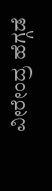ವೀರೇಂದ್ರ ಹೆಗ್ಗಡೆ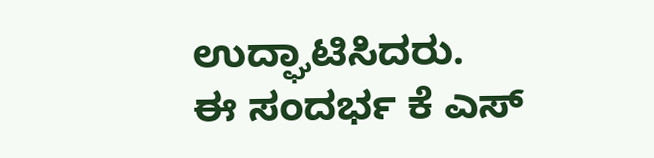ಉದ್ಘಾಟಿಸಿದರು.
ಈ ಸಂದರ್ಭ ಕೆ ಎಸ್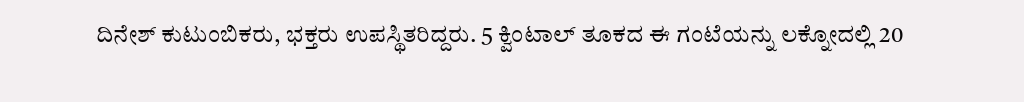ದಿನೇಶ್ ಕುಟುಂಬಿಕರು, ಭಕ್ತರು ಉಪಸ್ಥಿತರಿದ್ದರು. 5 ಕ್ವಿಂಟಾಲ್ ತೂಕದ ಈ ಗಂಟೆಯನ್ನು ಲಕ್ನೋದಲ್ಲಿ 20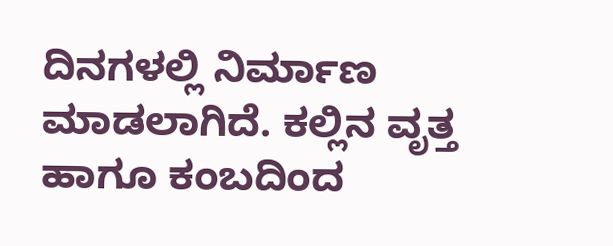ದಿನಗಳಲ್ಲಿ ನಿರ್ಮಾಣ ಮಾಡಲಾಗಿದೆ. ಕಲ್ಲಿನ ವೃತ್ತ ಹಾಗೂ ಕಂಬದಿಂದ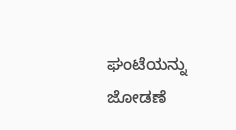ಘಂಟೆಯನ್ನು ಜೋಡಣೆ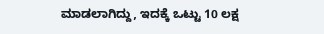ಮಾಡಲಾಗಿದ್ದು, ಇದಕ್ಕೆ ಒಟ್ಟು 10 ಲಕ್ಷ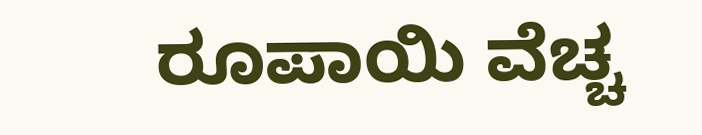ರೂಪಾಯಿ ವೆಚ್ಚ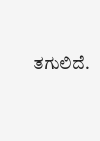ತಗುಲಿದೆ.